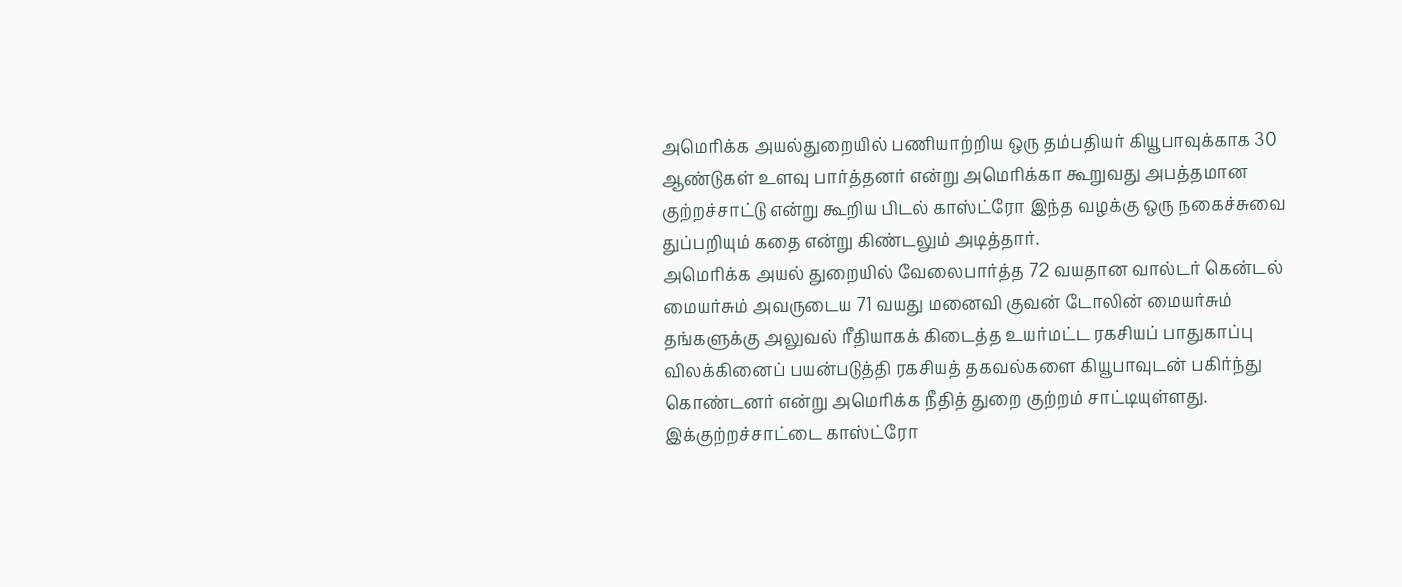அமெரிக்க அயல்துறையில் பணியாற்றிய ஒரு தம்பதியர் கியூபாவுக்காக 30 ஆண்டுகள் உளவு பார்த்தனர் என்று அமெரிக்கா கூறுவது அபத்தமான குற்றச்சாட்டு என்று கூறிய பிடல் காஸ்ட்ரோ இந்த வழக்கு ஒரு நகைச்சுவை துப்பறியும் கதை என்று கிண்டலும் அடித்தார்.
அமெரிக்க அயல் துறையில் வேலைபார்த்த 72 வயதான வால்டர் கென்டல் மையர்சும் அவருடைய 71 வயது மனைவி குவன் டோலின் மையர்சும் தங்களுக்கு அலுவல் ரீதியாகக் கிடைத்த உயர்மட்ட ரகசியப் பாதுகாப்பு விலக்கினைப் பயன்படுத்தி ரகசியத் தகவல்களை கியூபாவுடன் பகிர்ந்து கொண்டனர் என்று அமெரிக்க நீதித் துறை குற்றம் சாட்டியுள்ளது. இக்குற்றச்சாட்டை காஸ்ட்ரோ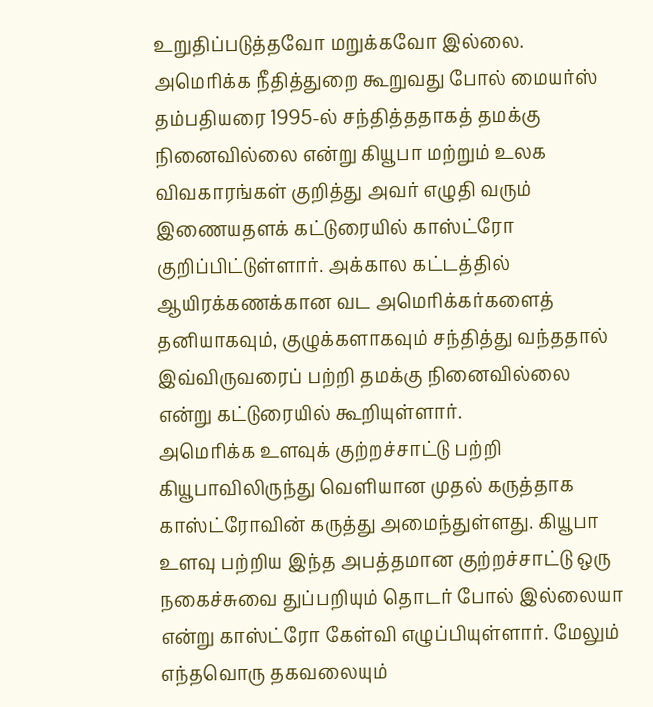உறுதிப்படுத்தவோ மறுக்கவோ இல்லை.
அமெரிக்க நீதித்துறை கூறுவது போல் மையர்ஸ் தம்பதியரை 1995-ல் சந்தித்ததாகத் தமக்கு நினைவில்லை என்று கியூபா மற்றும் உலக விவகாரங்கள் குறித்து அவர் எழுதி வரும் இணையதளக் கட்டுரையில் காஸ்ட்ரோ குறிப்பிட்டுள்ளார். அக்கால கட்டத்தில் ஆயிரக்கணக்கான வட அமெரிக்கர்களைத் தனியாகவும், குழுக்களாகவும் சந்தித்து வந்ததால் இவ்விருவரைப் பற்றி தமக்கு நினைவில்லை என்று கட்டுரையில் கூறியுள்ளார்.
அமெரிக்க உளவுக் குற்றச்சாட்டு பற்றி கியூபாவிலிருந்து வெளியான முதல் கருத்தாக காஸ்ட்ரோவின் கருத்து அமைந்துள்ளது. கியூபா உளவு பற்றிய இந்த அபத்தமான குற்றச்சாட்டு ஒரு நகைச்சுவை துப்பறியும் தொடர் போல் இல்லையா என்று காஸ்ட்ரோ கேள்வி எழுப்பியுள்ளார். மேலும் எந்தவொரு தகவலையும்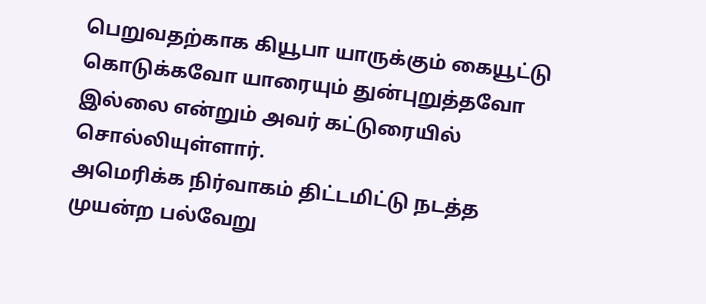பெறுவதற்காக கியூபா யாருக்கும் கையூட்டு கொடுக்கவோ யாரையும் துன்புறுத்தவோ இல்லை என்றும் அவர் கட்டுரையில் சொல்லியுள்ளார்.
அமெரிக்க நிர்வாகம் திட்டமிட்டு நடத்த முயன்ற பல்வேறு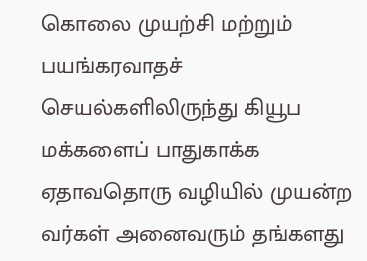கொலை முயற்சி மற்றும் பயங்கரவாதச் செயல்களிலிருந்து கியூப மக்களைப் பாதுகாக்க ஏதாவதொரு வழியில் முயன்ற வர்கள் அனைவரும் தங்களது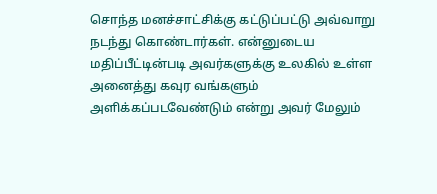சொந்த மனச்சாட்சிக்கு கட்டுப்பட்டு அவ்வாறு நடந்து கொண்டார்கள். என்னுடைய மதிப்பீட்டின்படி அவர்களுக்கு உலகில் உள்ள அனைத்து கவுர வங்களும் அளிக்கப்படவேண்டும் என்று அவர் மேலும்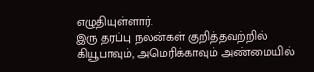எழுதியுள்ளார்.
இரு தரப்பு நலன்கள் குறித்தவற்றில் கியூபாவும், அமெரிக்காவும் அண்மையில்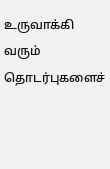உருவாக்கி வரும் தொடர்புகளைச்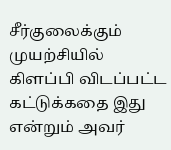சீர்குலைக்கும் முயற்சியில் கிளப்பி விடப்பட்ட கட்டுக்கதை இது என்றும் அவர்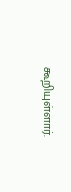கூறியுள்ளார்.